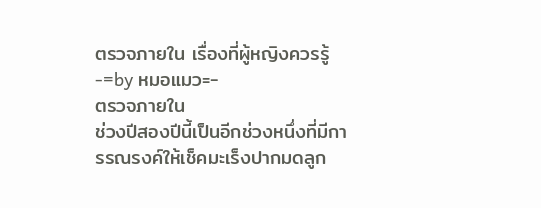ตรวจภายใน เรื่องที่ผู้หญิงควรรู้ -=by หมอแมว=-
ตรวจภายใน
ช่วงปีสองปีนี้เป็นอีกช่วงหนึ่งที่มีการรณรงค์ให้เช็คมะเร็งปากมดลูก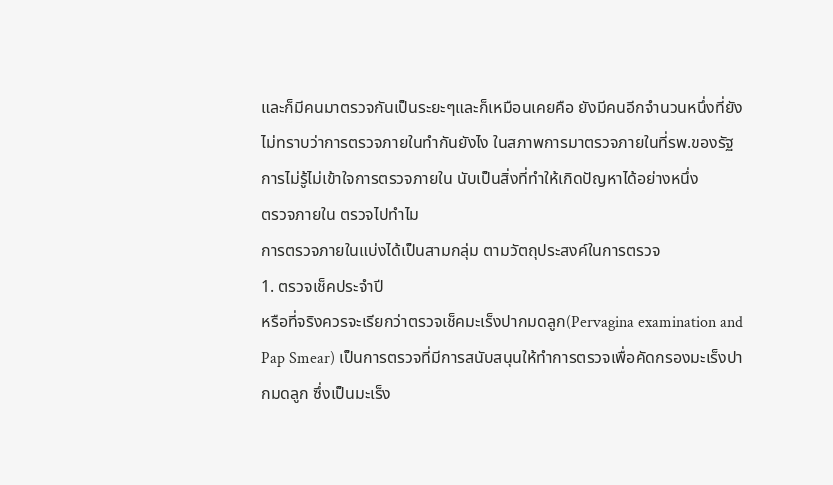และก็มีคนมาตรวจกันเป็นระยะๆและก็เหมือนเคยคือ ยังมีคนอีกจำนวนหนึ่งที่ยังไม่ทราบว่าการตรวจภายในทำกันยังไง ในสภาพการมาตรวจภายในที่รพ.ของรัฐ การไม่รู้ไม่เข้าใจการตรวจภายใน นับเป็นสิ่งที่ทำให้เกิดปัญหาได้อย่างหนึ่ง
ตรวจภายใน ตรวจไปทำไม
การตรวจภายในแบ่งได้เป็นสามกลุ่ม ตามวัตถุประสงค์ในการตรวจ
1. ตรวจเช็คประจำปี
หรือที่จริงควรจะเรียกว่าตรวจเช็คมะเร็งปากมดลูก(Pervagina examination and Pap Smear) เป็นการตรวจที่มีการสนับสนุนให้ทำการตรวจเพื่อคัดกรองมะเร็งปากมดลูก ซึ่งเป็นมะเร็ง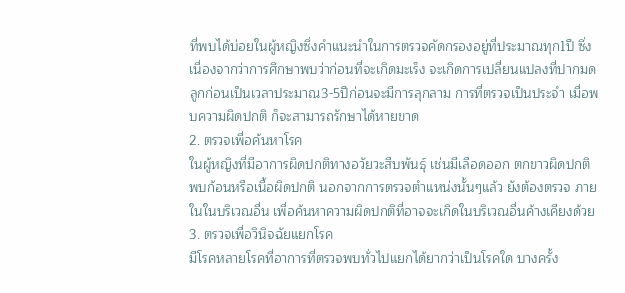ที่พบได้บ่อยในผู้หญิงซึ่งคำแนะนำในการตรวจคัดกรองอยู่ที่ประมาณทุก1ปี ซึ่งเนื่องจากว่าการศึกษาพบว่าก่อนที่จะเกิดมะเร็ง จะเกิดการเปลี่ยนแปลงที่ปากมดลูกก่อนเป็นเวลาประมาณ3-5ปีก่อนจะมีการลุกลาม การที่ตรวจเป็นประจำ เมื่อพบความผิดปกติ ก็จะสามารถรักษาได้หายขาด
2. ตรวจเพื่อค้นหาโรค
ในผู้หญิงที่มีอาการผิดปกติทางอวัยวะสืบพันธุ์ เช่นมีเลือดออก ตกขาวผิดปกติ พบก้อนหรือเนื้อผิดปกติ นอกจากการตรวจตำแหน่งนั้นๆแล้ว ยังต้องตรวจ ภายในในบริเวณอื่น เพื่อค้นหาความผิดปกติที่อาจจะเกิดในบริเวณอื่นค้างเคียงด้วย
3. ตรวจเพื่อวินิจฉัยแยกโรค
มีโรคหลายโรคที่อาการที่ตรวจพบทั่วไปแยกได้ยากว่าเป็นโรคใด บางครั้ง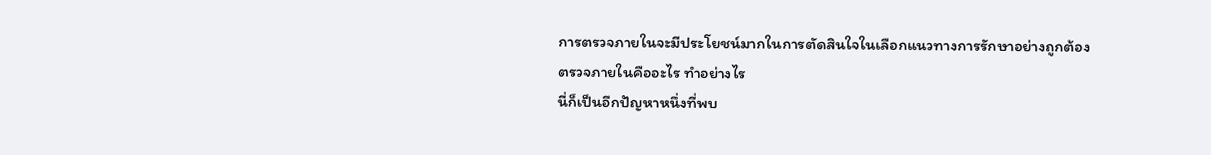การตรวจภายในจะมีประโยชน์มากในการตัดสินใจในเลือกแนวทางการรักษาอย่างถูกต้อง
ตรวจภายในคืออะไร ทำอย่างไร
นี่ก็เป็นอีกปัญหาหนึ่งที่พบ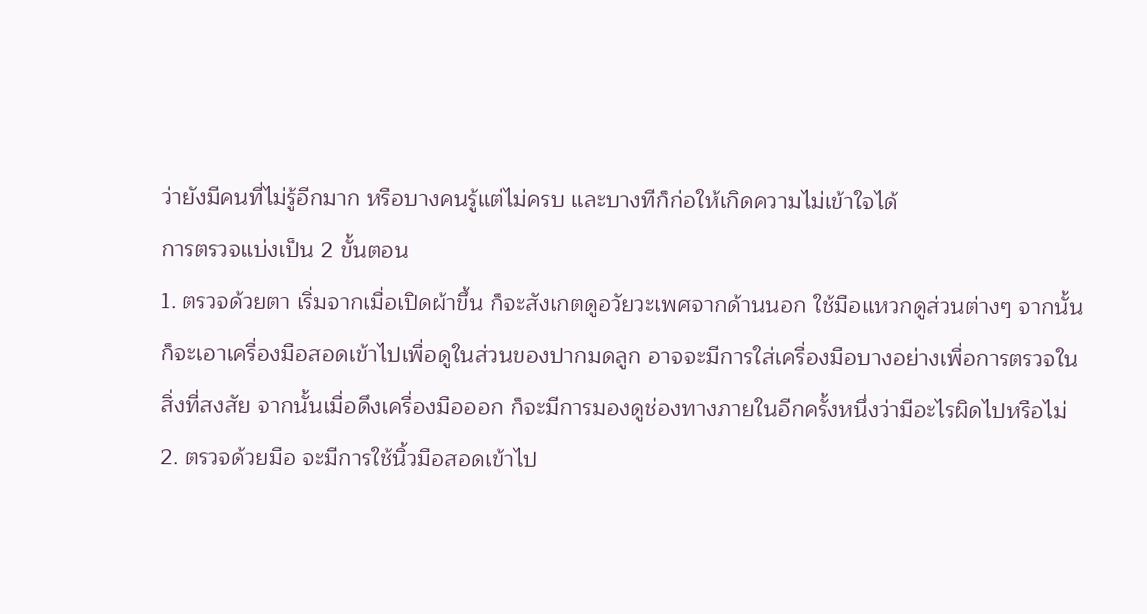ว่ายังมีคนที่ไม่รู้อีกมาก หรือบางคนรู้แต่ไม่ครบ และบางทีก็ก่อให้เกิดความไม่เข้าใจได้
การตรวจแบ่งเป็น 2 ขั้นตอน
1. ตรวจด้วยตา เริ่มจากเมื่อเปิดผ้าขึ้น ก็จะสังเกตดูอวัยวะเพศจากด้านนอก ใช้มือแหวกดูส่วนต่างๆ จากนั้นก็จะเอาเครื่องมือสอดเข้าไปเพื่อดูในส่วนของปากมดลูก อาจจะมีการใส่เครื่องมือบางอย่างเพื่อการตรวจในสิ่งที่สงสัย จากนั้นเมื่อดึงเครื่องมือออก ก็จะมีการมองดูช่องทางภายในอีกครั้งหนึ่งว่ามีอะไรผิดไปหรือไม่
2. ตรวจด้วยมือ จะมีการใช้นิ้วมือสอดเข้าไป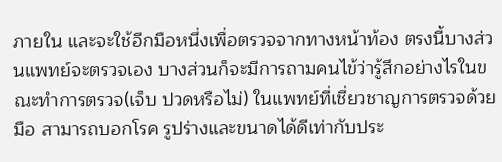ภายใน และจะใช้อีกมือหนึ่งเพื่อตรวจจากทางหน้าท้อง ตรงนี้บางส่วนแพทย์จะตรวจเอง บางส่วนก็จะมีการถามคนไข้ว่ารู้สึกอย่างไรในขณะทำการตรวจ(เจ็บ ปวดหรือไม่) ในแพทย์ที่เชี่ยวชาญการตรวจด้วยมือ สามารถบอกโรค รูปร่างและขนาดได้ดีเท่ากับประ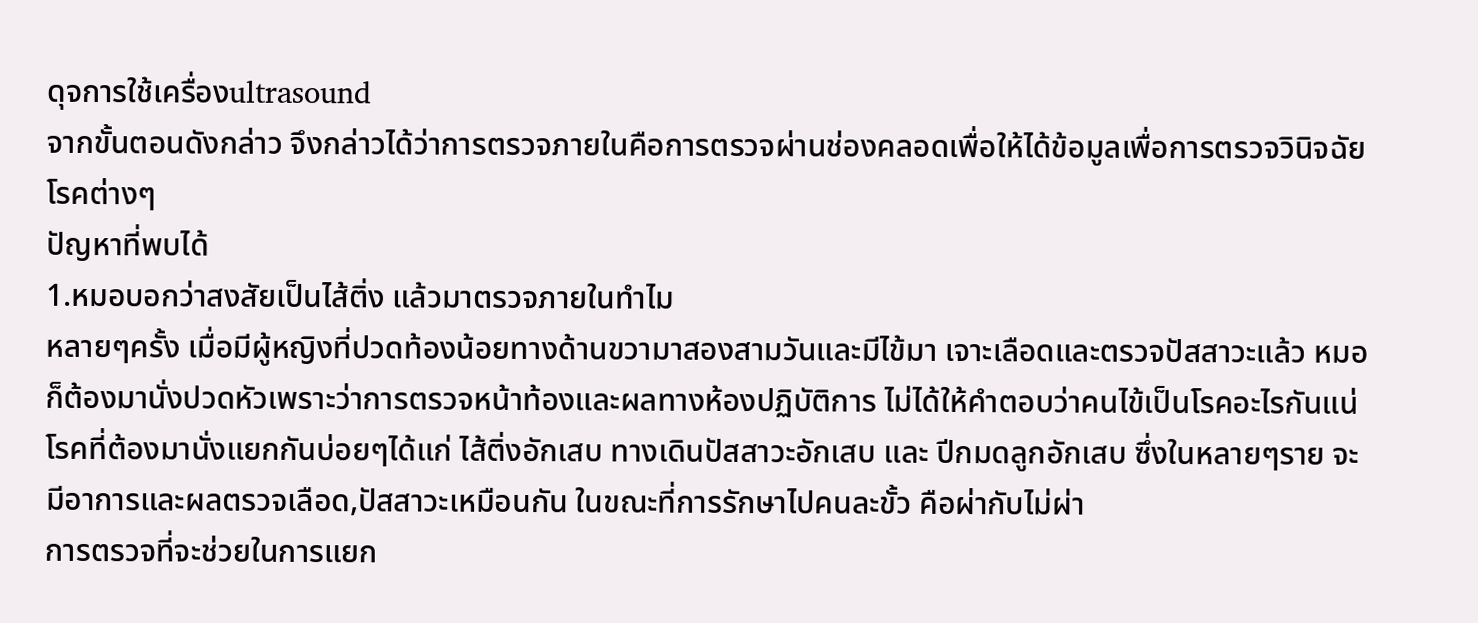ดุจการใช้เครื่องultrasound
จากขั้นตอนดังกล่าว จึงกล่าวได้ว่าการตรวจภายในคือการตรวจผ่านช่องคลอดเพื่อให้ได้ข้อมูลเพื่อการตรวจวินิจฉัยโรคต่างๆ
ปัญหาที่พบได้
1.หมอบอกว่าสงสัยเป็นไส้ติ่ง แล้วมาตรวจภายในทำไม
หลายๆครั้ง เมื่อมีผู้หญิงที่ปวดท้องน้อยทางด้านขวามาสองสามวันและมีไข้มา เจาะเลือดและตรวจปัสสาวะแล้ว หมอก็ต้องมานั่งปวดหัวเพราะว่าการตรวจหน้าท้องและผลทางห้องปฏิบัติการ ไม่ได้ให้คำตอบว่าคนไข้เป็นโรคอะไรกันแน่
โรคที่ต้องมานั่งแยกกันบ่อยๆได้แก่ ไส้ติ่งอักเสบ ทางเดินปัสสาวะอักเสบ และ ปีกมดลูกอักเสบ ซึ่งในหลายๆราย จะมีอาการและผลตรวจเลือด,ปัสสาวะเหมือนกัน ในขณะที่การรักษาไปคนละขั้ว คือผ่ากับไม่ผ่า
การตรวจที่จะช่วยในการแยก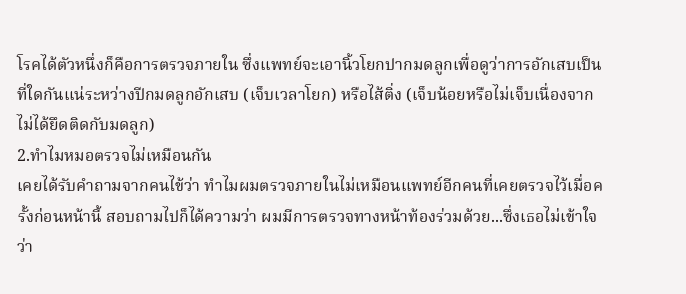โรคได้ตัวหนึ่งก็คือการตรวจภายใน ซึ่งแพทย์จะเอานิ้วโยกปากมดลูกเพื่อดูว่าการอักเสบเป็นที่ใดกันแน่ระหว่างปีกมดลูกอักเสบ (เจ็บเวลาโยก) หรือไส้ติ่ง (เจ็บน้อยหรือไม่เจ็บเนื่องจากไม่ได้ยึดติดกับมดลูก)
2.ทำไมหมอตรวจไม่เหมือนกัน
เคยได้รับคำถามจากคนไข้ว่า ทำไมผมตรวจภายในไม่เหมือนแพทย์อีกคนที่เคยตรวจไว้เมื่อครั้งก่อนหน้านี้ สอบถามไปก็ได้ความว่า ผมมีการตรวจทางหน้าท้องร่วมด้วย...ซึ่งเธอไม่เข้าใจว่า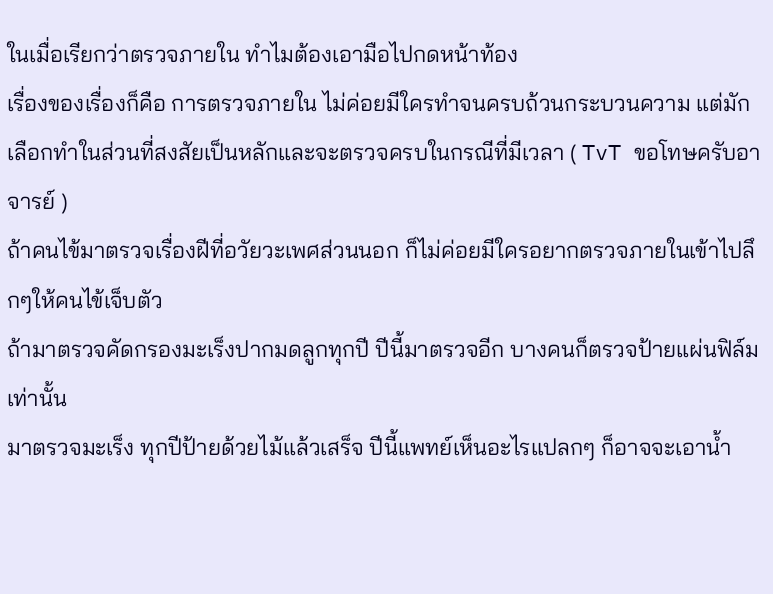ในเมื่อเรียกว่าตรวจภายใน ทำไมต้องเอามือไปกดหน้าท้อง
เรื่องของเรื่องก็คือ การตรวจภายใน ไม่ค่อยมีใครทำจนครบถ้วนกระบวนความ แต่มักเลือกทำในส่วนที่สงสัยเป็นหลักและจะตรวจครบในกรณีที่มีเวลา ( TvT ขอโทษครับอาจารย์ )
ถ้าคนไข้มาตรวจเรื่องฝีที่อวัยวะเพศส่วนนอก ก็ไม่ค่อยมีใครอยากตรวจภายในเข้าไปลึกๆให้คนไข้เจ็บตัว
ถ้ามาตรวจคัดกรองมะเร็งปากมดลูกทุกปี ปีนี้มาตรวจอีก บางคนก็ตรวจป้ายแผ่นฟิล์มเท่านั้น
มาตรวจมะเร็ง ทุกปีป้ายด้วยไม้แล้วเสร็จ ปีนี้แพทย์เห็นอะไรแปลกๆ ก็อาจจะเอาน้ำ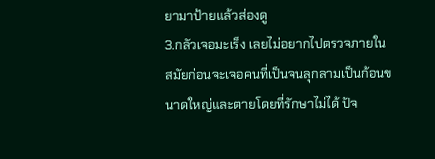ยามาป้ายแล้วส่องดู
3.กลัวเจอมะเร็ง เลยไม่อยากไปตรวจภายใน
สมัยก่อนจะเจอคนที่เป็นจนลุกลามเป็นก้อนขนาดใหญ่และตายโดยที่รักษาไม่ได้ ปัจ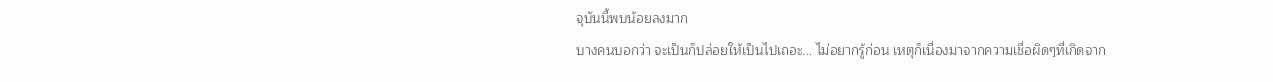จุบันนี้พบน้อยลงมาก
บางคนบอกว่า จะเป็นก็ปล่อยให้เป็นไปเถอะ... ไม่อยากรู้ก่อน เหตุก็เนื่องมาจากความเชื่อผิดๆที่เกิดจาก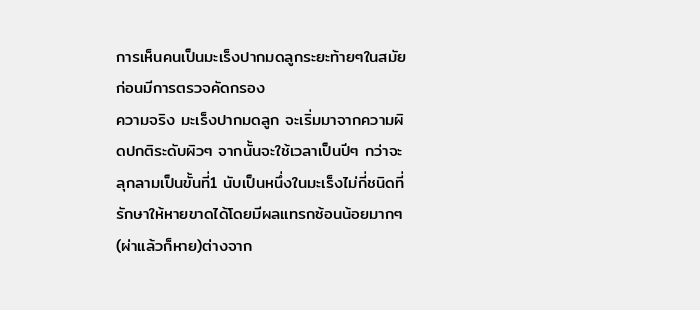การเห็นคนเป็นมะเร็งปากมดลูกระยะท้ายๆในสมัยก่อนมีการตรวจคัดกรอง
ความจริง มะเร็งปากมดลูก จะเริ่มมาจากความผิดปกติระดับผิวๆ จากนั้นจะใช้เวลาเป็นปีๆ กว่าจะลุกลามเป็นขั้นที่1 นับเป็นหนึ่งในมะเร็งไม่กี่ชนิดที่รักษาให้หายขาดได้โดยมีผลแทรกซ้อนน้อยมากๆ (ผ่าแล้วก็หาย)ต่างจาก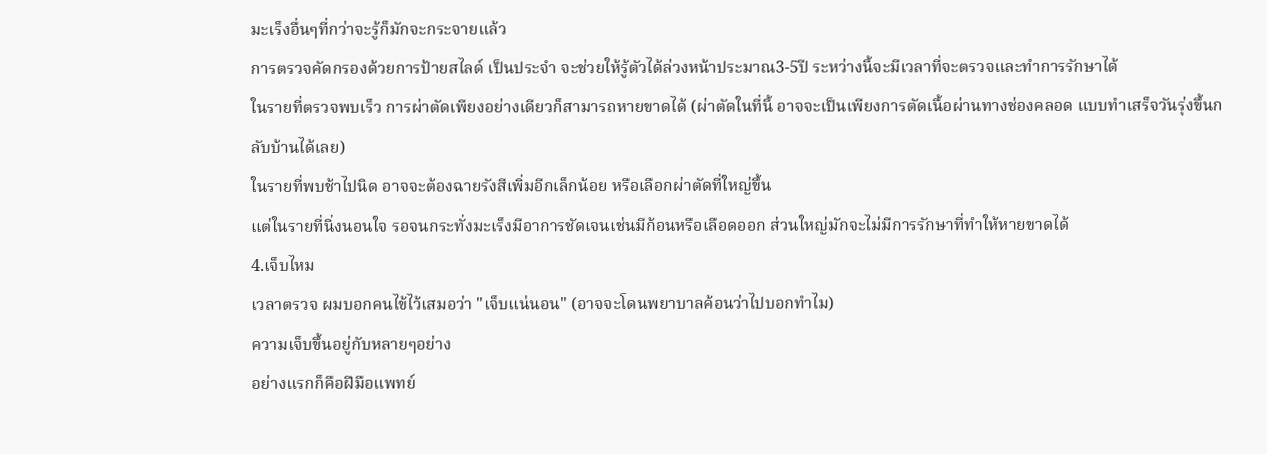มะเร็งอื่นๆที่กว่าจะรู้ก็มักจะกระจายแล้ว
การตรวจคัดกรองด้วยการป้ายสไลด์ เป็นประจำ จะช่วยให้รู้ตัวได้ล่วงหน้าประมาณ3-5ปี ระหว่างนี้จะมีเวลาที่จะตรวจและทำการรักษาได้
ในรายที่ตรวจพบเร็ว การผ่าตัดเพียงอย่างเดียวก็สามารถหายขาดได้ (ผ่าตัดในที่นี้ อาจจะเป็นเพียงการตัดเนื้อผ่านทางช่องคลอด แบบทำเสร็จวันรุ่งขึ้นกลับบ้านได้เลย)
ในรายที่พบช้าไปนิด อาจจะต้องฉายรังสีเพิ่มอีกเล็กน้อย หรือเลือกผ่าตัดที่ใหญ่ขึ้น
แต่ในรายที่นิ่งนอนใจ รอจนกระทั่งมะเร็งมีอาการชัดเจนเช่นมีก้อนหรือเลือดออก ส่วนใหญ่มักจะไม่มีการรักษาที่ทำให้หายขาดได้
4.เจ็บไหม
เวลาตรวจ ผมบอกคนไข้ไว้เสมอว่า "เจ็บแน่นอน" (อาจจะโดนพยาบาลค้อนว่าไปบอกทำไม)
ความเจ็บขึ้นอยู่กับหลายๆอย่าง
อย่างแรกก็คือฝีมือแพทย์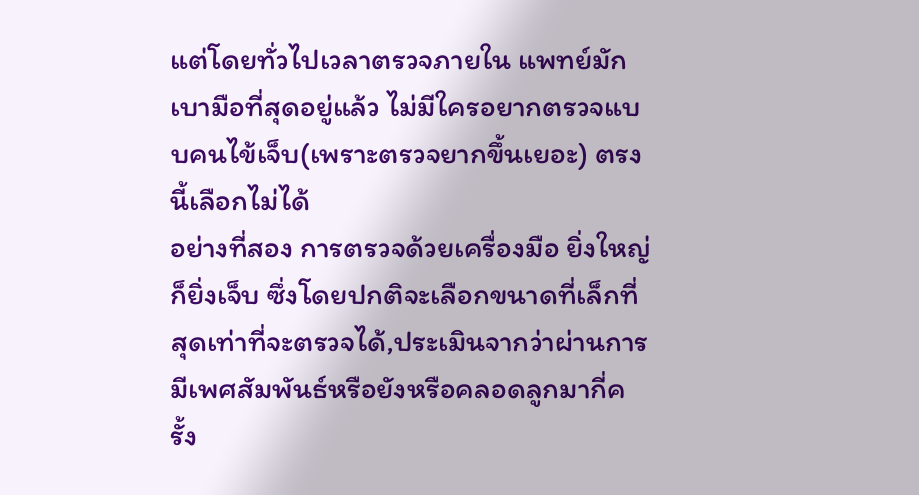แต่โดยทั่วไปเวลาตรวจภายใน แพทย์มักเบามือที่สุดอยู่แล้ว ไม่มีใครอยากตรวจแบบคนไข้เจ็บ(เพราะตรวจยากขึ้นเยอะ) ตรงนี้เลือกไม่ได้
อย่างที่สอง การตรวจด้วยเครื่องมือ ยิ่งใหญ่ก็ยิ่งเจ็บ ซึ่งโดยปกติจะเลือกขนาดที่เล็กที่สุดเท่าที่จะตรวจได้,ประเมินจากว่าผ่านการมีเพศสัมพันธ์หรือยังหรือคลอดลูกมากี่ครั้ง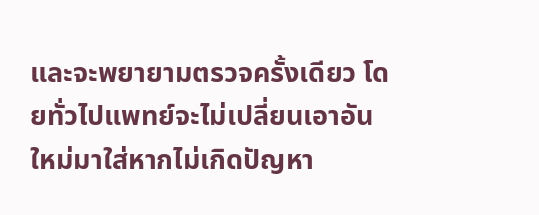และจะพยายามตรวจครั้งเดียว โดยทั่วไปแพทย์จะไม่เปลี่ยนเอาอันใหม่มาใส่หากไม่เกิดปัญหา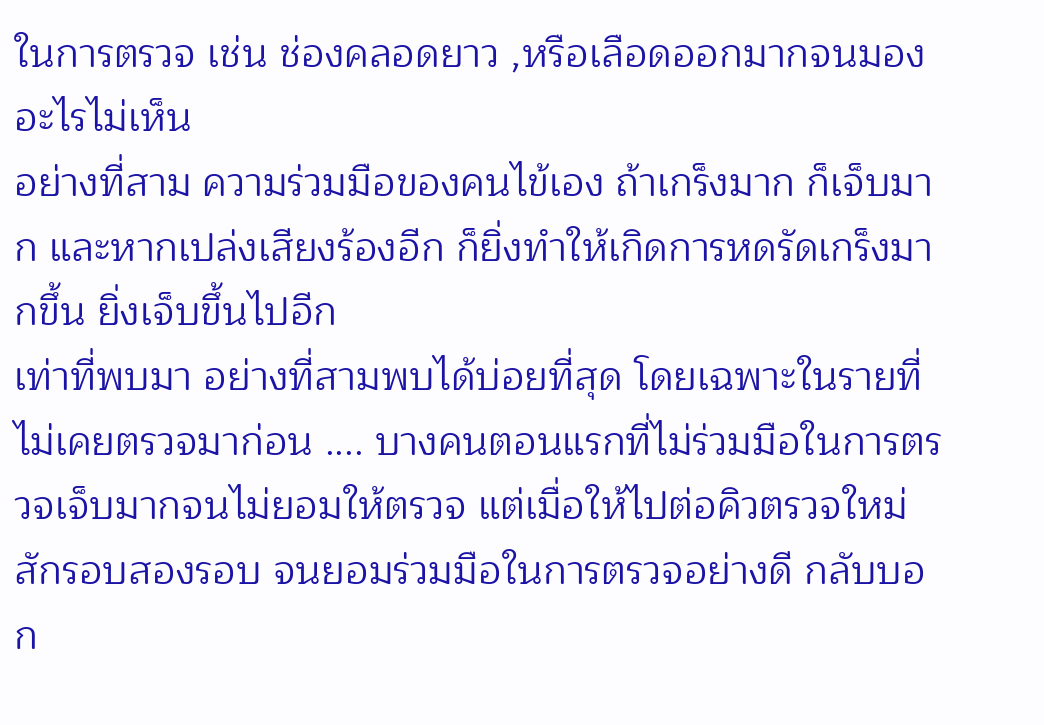ในการตรวจ เช่น ช่องคลอดยาว ,หรือเลือดออกมากจนมองอะไรไม่เห็น
อย่างที่สาม ความร่วมมือของคนไข้เอง ถ้าเกร็งมาก ก็เจ็บมาก และหากเปล่งเสียงร้องอีก ก็ยิ่งทำให้เกิดการหดรัดเกร็งมากขึ้น ยิ่งเจ็บขึ้นไปอีก
เท่าที่พบมา อย่างที่สามพบได้บ่อยที่สุด โดยเฉพาะในรายที่ไม่เคยตรวจมาก่อน .... บางคนตอนแรกที่ไม่ร่วมมือในการตรวจเจ็บมากจนไม่ยอมให้ตรวจ แต่เมื่อให้ไปต่อคิวตรวจใหม่สักรอบสองรอบ จนยอมร่วมมือในการตรวจอย่างดี กลับบอก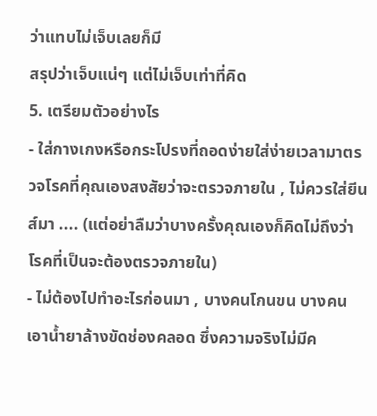ว่าแทบไม่เจ็บเลยก็มี
สรุปว่าเจ็บแน่ๆ แต่ไม่เจ็บเท่าที่คิด
5. เตรียมตัวอย่างไร
- ใส่กางเกงหรือกระโปรงที่ถอดง่ายใส่ง่ายเวลามาตรวจโรคที่คุณเองสงสัยว่าจะตรวจภายใน , ไม่ควรใส่ยีนส์มา .... (แต่อย่าลืมว่าบางครั้งคุณเองก็คิดไม่ถึงว่าโรคที่เป็นจะต้องตรวจภายใน)
- ไม่ต้องไปทำอะไรก่อนมา , บางคนโกนขน บางคนเอาน้ำยาล้างขัดช่องคลอด ซึ่งความจริงไม่มีค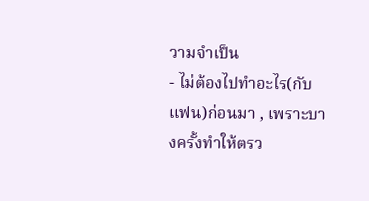วามจำเป็น
- ไม่ต้องไปทำอะไร(กับแฟน)ก่อนมา , เพราะบางครั้งทำให้ตรว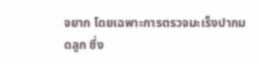จยาก โดยเฉพาะการตรวจมะเร็งปากมดลูก ซึ่ง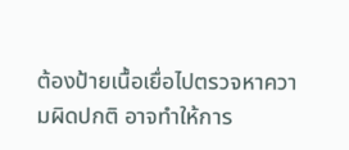ต้องป้ายเนื้อเยื่อไปตรวจหาความผิดปกติ อาจทำให้การ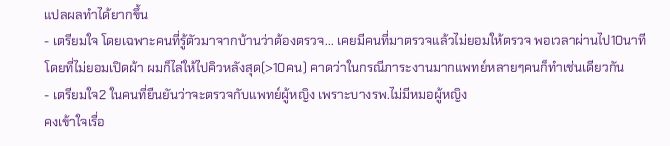แปลผลทำได้ยากขึ้น
- เตรียมใจ โดยเฉพาะคนที่รู้ตัวมาจากบ้านว่าต้องตรวจ... เคยมีคนที่มาตรวจแล้วไม่ยอมให้ตรวจ พอเวลาผ่านไป10นาทีโดยที่ไม่ยอมเปิดผ้า ผมก็ไล่ให้ไปคิวหลังสุด(>10คน) คาดว่าในกรณีภาระงานมากแพทย์หลายๆคนก็ทำเช่นเดียวกัน
- เตรียมใจ2 ในคนที่ยืนยันว่าจะตรวจกับแพทย์ผู้หญิง เพราะบางรพ.ไม่มีหมอผู้หญิง
คงเข้าใจเรื่อ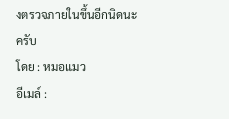งตรวจภายในขึ้นอีกนิดนะครับ
โดย : หมอแมว
อีเมล์ :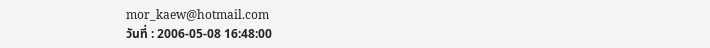mor_kaew@hotmail.com
วันที่ : 2006-05-08 16:48:00